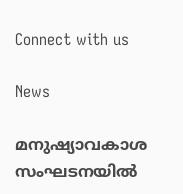Connect with us

News

മനുഷ്യാവകാശ സംഘടനയില്‍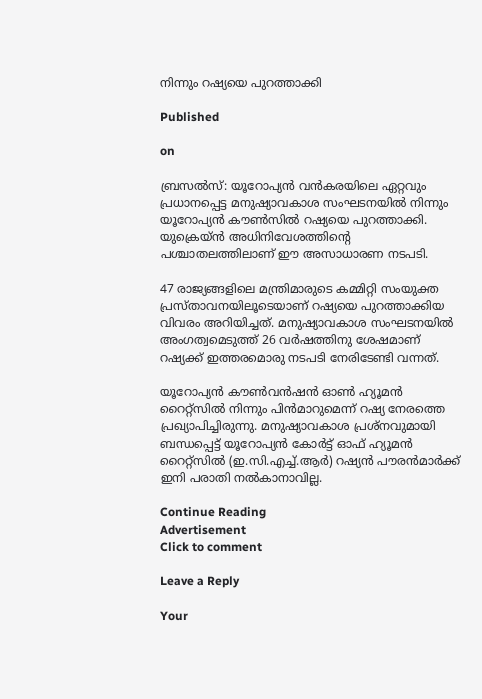നിന്നും റഷ്യയെ പുറത്താക്കി

Published

on

ബ്രസല്‍സ്: യൂറോപ്യന്‍ വന്‍കരയിലെ ഏറ്റവും പ്രധാനപ്പെട്ട മനുഷ്യാവകാശ സംഘടനയില്‍ നിന്നും യൂറോപ്യന്‍ കൗണ്‍സില്‍ റഷ്യയെ പുറത്താക്കി. യുക്രെയ്ന്‍ അധിനിവേശത്തിന്റെ പശ്ചാതലത്തിലാണ് ഈ അസാധാരണ നടപടി.

47 രാജ്യങ്ങളിലെ മന്ത്രിമാരുടെ കമ്മിറ്റി സംയുക്ത പ്രസ്താവനയിലൂടെയാണ് റഷ്യയെ പുറത്താക്കിയ വിവരം അറിയിച്ചത്. മനുഷ്യാവകാശ സംഘടനയില്‍ അംഗത്വമെടുത്ത് 26 വര്‍ഷത്തിനു ശേഷമാണ് റഷ്യക്ക് ഇത്തരമൊരു നടപടി നേരിടേണ്ടി വന്നത്.

യൂറോപ്യന്‍ കൗണ്‍വന്‍ഷന്‍ ഓണ്‍ ഹ്യൂമന്‍ റൈറ്റ്‌സില്‍ നിന്നും പിന്‍മാറുമെന്ന് റഷ്യ നേരത്തെ പ്രഖ്യാപിച്ചിരുന്നു. മനുഷ്യാവകാശ പ്രശ്‌നവുമായി ബന്ധപ്പെട്ട് യൂറോപ്യന്‍ കോര്‍ട്ട് ഓഫ് ഹ്യൂമന്‍ റൈറ്റ്‌സില്‍ (ഇ.സി.എച്ച്.ആര്‍) റഷ്യന്‍ പൗരന്‍മാര്‍ക്ക് ഇനി പരാതി നല്‍കാനാവില്ല.

Continue Reading
Advertisement
Click to comment

Leave a Reply

Your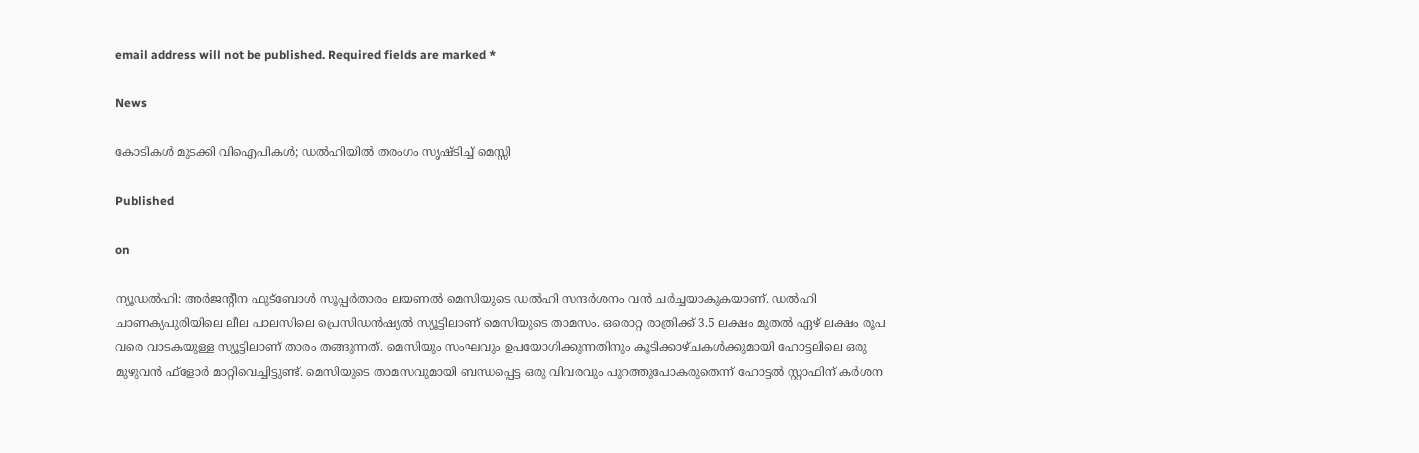email address will not be published. Required fields are marked *

News

കോടികള്‍ മുടക്കി വിഐപികള്‍; ഡല്‍ഹിയില്‍ തരംഗം സൃഷ്ടിച്ച് മെസ്സി

Published

on

ന്യൂഡല്‍ഹി: അര്‍ജന്റീന ഫുട്ബോള്‍ സൂപ്പര്‍താരം ലയണല്‍ മെസിയുടെ ഡല്‍ഹി സന്ദര്‍ശനം വന്‍ ചര്‍ച്ചയാകുകയാണ്. ഡല്‍ഹി ചാണക്യപുരിയിലെ ലീല പാലസിലെ പ്രെസിഡന്‍ഷ്യല്‍ സ്യൂട്ടിലാണ് മെസിയുടെ താമസം. ഒരൊറ്റ രാത്രിക്ക് 3.5 ലക്ഷം മുതല്‍ ഏഴ് ലക്ഷം രൂപ വരെ വാടകയുള്ള സ്യൂട്ടിലാണ് താരം തങ്ങുന്നത്. മെസിയും സംഘവും ഉപയോഗിക്കുന്നതിനും കൂടിക്കാഴ്ചകള്‍ക്കുമായി ഹോട്ടലിലെ ഒരു മുഴുവന്‍ ഫ്ളോര്‍ മാറ്റിവെച്ചിട്ടുണ്ട്. മെസിയുടെ താമസവുമായി ബന്ധപ്പെട്ട ഒരു വിവരവും പുറത്തുപോകരുതെന്ന് ഹോട്ടല്‍ സ്റ്റാഫിന് കര്‍ശന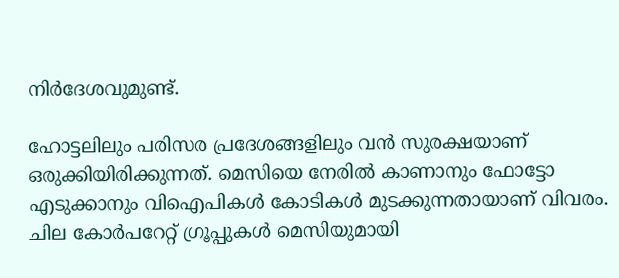നിര്‍ദേശവുമുണ്ട്.

ഹോട്ടലിലും പരിസര പ്രദേശങ്ങളിലും വന്‍ സുരക്ഷയാണ് ഒരുക്കിയിരിക്കുന്നത്. മെസിയെ നേരില്‍ കാണാനും ഫോട്ടോ എടുക്കാനും വിഐപികള്‍ കോടികള്‍ മുടക്കുന്നതായാണ് വിവരം. ചില കോര്‍പറേറ്റ് ഗ്രൂപ്പുകള്‍ മെസിയുമായി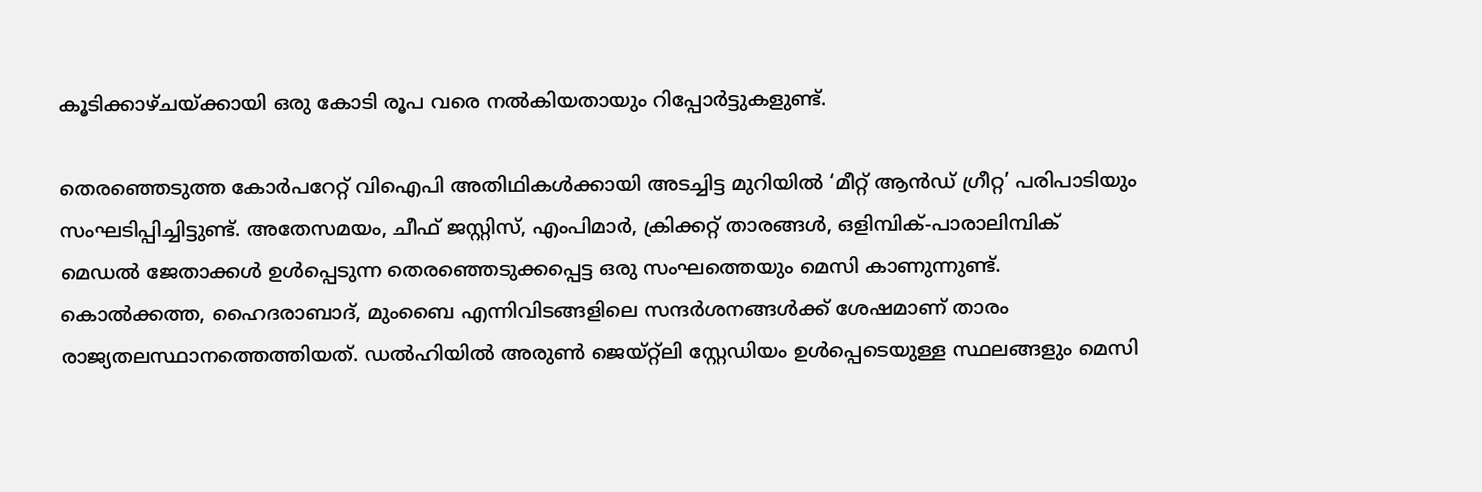കൂടിക്കാഴ്ചയ്ക്കായി ഒരു കോടി രൂപ വരെ നല്‍കിയതായും റിപ്പോര്‍ട്ടുകളുണ്ട്.

തെരഞ്ഞെടുത്ത കോര്‍പറേറ്റ് വിഐപി അതിഥികള്‍ക്കായി അടച്ചിട്ട മുറിയില്‍ ‘മീറ്റ് ആന്‍ഡ് ഗ്രീറ്റ’ പരിപാടിയും സംഘടിപ്പിച്ചിട്ടുണ്ട്. അതേസമയം, ചീഫ് ജസ്റ്റിസ്, എംപിമാര്‍, ക്രിക്കറ്റ് താരങ്ങള്‍, ഒളിമ്പിക്-പാരാലിമ്പിക് മെഡല്‍ ജേതാക്കള്‍ ഉള്‍പ്പെടുന്ന തെരഞ്ഞെടുക്കപ്പെട്ട ഒരു സംഘത്തെയും മെസി കാണുന്നുണ്ട്. കൊല്‍ക്കത്ത, ഹൈദരാബാദ്, മുംബൈ എന്നിവിടങ്ങളിലെ സന്ദര്‍ശനങ്ങള്‍ക്ക് ശേഷമാണ് താരം രാജ്യതലസ്ഥാനത്തെത്തിയത്. ഡല്‍ഹിയില്‍ അരുണ്‍ ജെയ്റ്റ്ലി സ്റ്റേഡിയം ഉള്‍പ്പെടെയുള്ള സ്ഥലങ്ങളും മെസി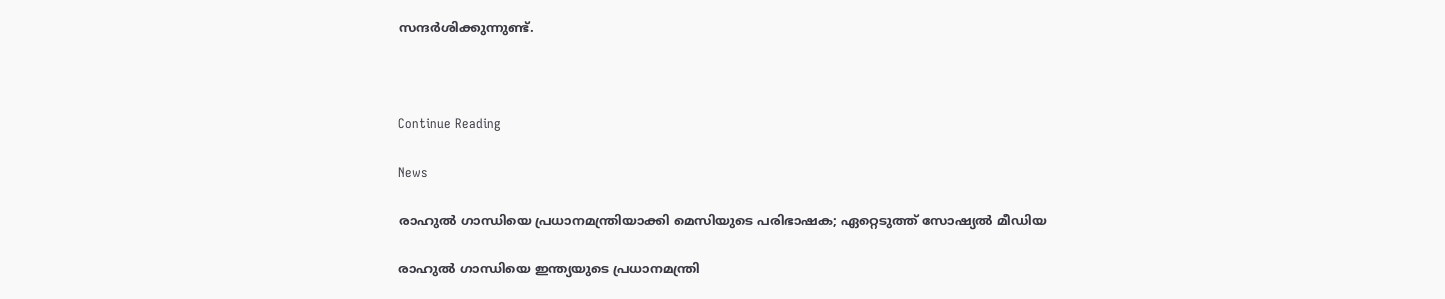സന്ദര്‍ശിക്കുന്നുണ്ട്.



Continue Reading

News

രാഹുല്‍ ഗാന്ധിയെ പ്രധാനമന്ത്രിയാക്കി മെസിയുടെ പരിഭാഷക; ഏറ്റെടുത്ത് സോഷ്യല്‍ മീഡിയ

രാഹുല്‍ ഗാന്ധിയെ ഇന്ത്യയുടെ പ്രധാനമന്ത്രി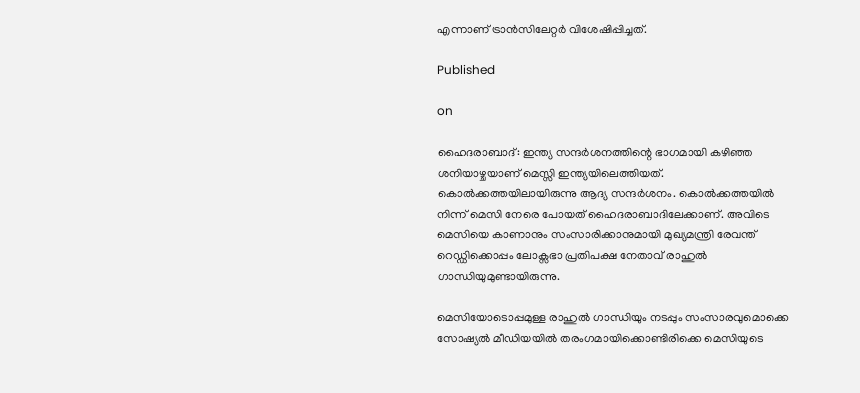എന്നാണ് ട്രാന്‍സിലേറ്റര്‍ വിശേഷിപ്പിച്ചത്.

Published

on

ഹൈദരാബാദ്: ഇന്ത്യ സന്ദര്‍ശനത്തിന്റെ ഭാഗമായി കഴിഞ്ഞ ശനിയാഴ്ചയാണ് മെസ്സി ഇന്ത്യയിലെത്തിയത്. കൊല്‍ക്കത്തയിലായിരുന്നു ആദ്യ സന്ദര്‍ശനം. കൊല്‍ക്കത്തയില്‍ നിന്ന് മെസി നേരെ പോയത് ഹൈദരാബാദിലേക്കാണ്. അവിടെ മെസിയെ കാണാനും സംസാരിക്കാനുമായി മുഖ്യമന്ത്രി രേവന്ത് റെഡ്ഡിക്കൊപ്പം ലോക്സഭാ പ്രതിപക്ഷ നേതാവ് രാഹുല്‍ ഗാന്ധിയുമുണ്ടായിരുന്നു.

മെസിയോടൊപ്പമുള്ള രാഹുല്‍ ഗാന്ധിയും നടപ്പും സംസാരവുമൊക്കെ സോഷ്യല്‍ മീഡിയയില്‍ തരംഗമായിക്കൊണ്ടിരിക്കെ മെസിയുടെ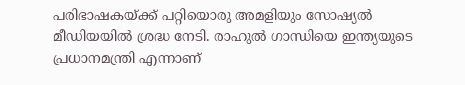പരിഭാഷകയ്ക്ക് പറ്റിയൊരു അമളിയും സോഷ്യല്‍ മീഡിയയില്‍ ശ്രദ്ധ നേടി. രാഹുല്‍ ഗാന്ധിയെ ഇന്ത്യയുടെ പ്രധാനമന്ത്രി എന്നാണ്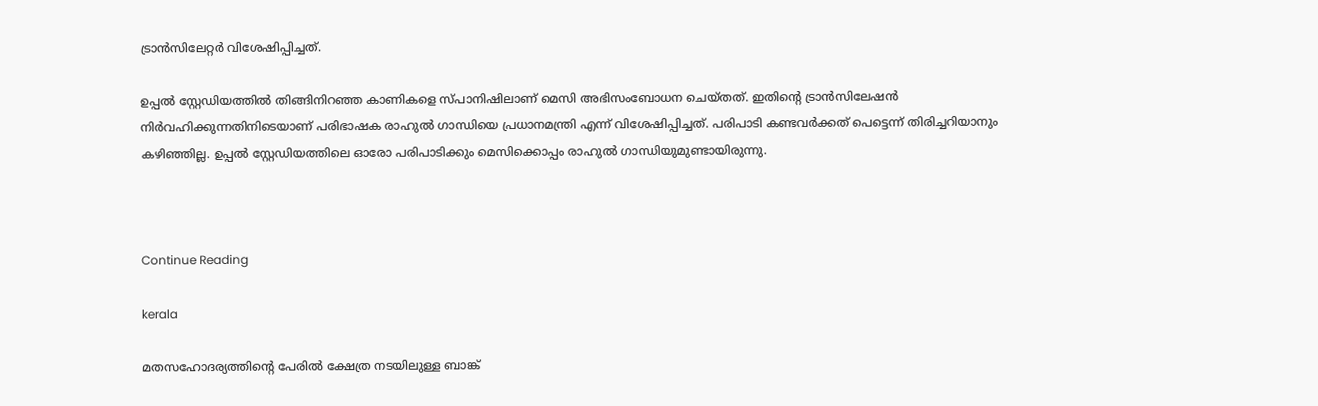ട്രാന്‍സിലേറ്റര്‍ വിശേഷിപ്പിച്ചത്.

ഉപ്പല്‍ സ്റ്റേഡിയത്തില്‍ തിങ്ങിനിറഞ്ഞ കാണികളെ സ്പാനിഷിലാണ് മെസി അഭിസംബോധന ചെയ്തത്. ഇതിന്റെ ട്രാന്‍സിലേഷന്‍ നിര്‍വഹിക്കുന്നതിനിടെയാണ് പരിഭാഷക രാഹുല്‍ ഗാന്ധിയെ പ്രധാനമന്ത്രി എന്ന് വിശേഷിപ്പിച്ചത്. പരിപാടി കണ്ടവര്‍ക്കത് പെട്ടെന്ന് തിരിച്ചറിയാനും കഴിഞ്ഞില്ല. ഉപ്പല്‍ സ്റ്റേഡിയത്തിലെ ഓരോ പരിപാടിക്കും മെസിക്കൊപ്പം രാഹുല്‍ ഗാന്ധിയുമുണ്ടായിരുന്നു.



Continue Reading

kerala

മതസഹോദര്യത്തിന്റെ പേരില്‍ ക്ഷേത്ര നടയിലുള്ള ബാങ്ക്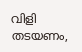വിളി തടയണം,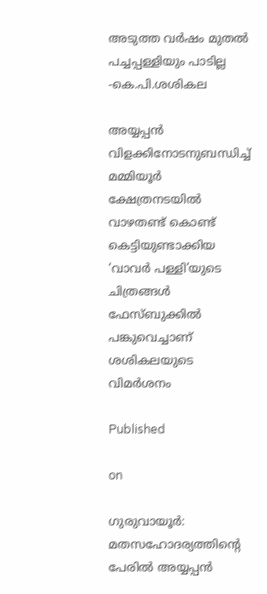അടുത്ത വര്‍ഷം മുതല്‍ പച്ചപ്പള്ളിയും പാടില്ല -കെ.പി.ശശികല

അയ്യപ്പന്‍ വിളക്കിനോടനുബന്ധിച്ച് മമ്മിയൂര്‍ ക്ഷേത്രനടയില്‍ വാഴതണ്ട് കൊണ്ട് കെട്ടിയുണ്ടാക്കിയ ‘വാവര്‍ പള്ളി’യുടെ ചിത്രങ്ങള്‍ ഫേസ്ബുക്കില്‍ പങ്കുവെച്ചാണ് ശശികലയുടെ വിമര്‍ശനം

Published

on

ഗുരുവായൂര്‍: മതസഹോദര്യത്തിന്റെ പേരില്‍ അയ്യപ്പന്‍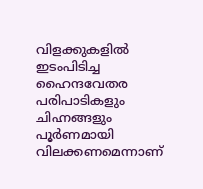വിളക്കുകളില്‍ ഇടംപിടിച്ച ഹൈന്ദവേതര പരിപാടികളും ചിഹ്നങ്ങളും പൂര്‍ണമായി വിലക്കണമെന്നാണ്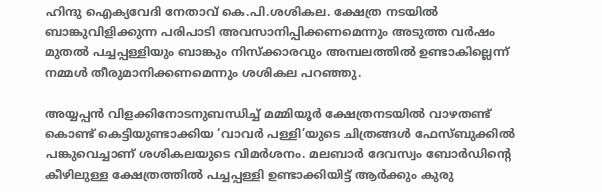ഹിന്ദു ഐക്യവേദി നേതാവ് കെ.പി.ശശികല. ക്ഷേത്ര നടയില്‍ ബാങ്കുവിളിക്കുന്ന പരിപാടി അവസാനിപ്പിക്കണമെന്നും അടുത്ത വര്‍ഷം മുതല്‍ പച്ചപ്പള്ളിയും ബാങ്കും നിസ്‌ക്കാരവും അമ്പലത്തില്‍ ഉണ്ടാകില്ലെന്ന് നമ്മള്‍ തീരുമാനിക്കണമെന്നും ശശികല പറഞ്ഞു.

അയ്യപ്പന്‍ വിളക്കിനോടനുബന്ധിച്ച് മമ്മിയൂര്‍ ക്ഷേത്രനടയില്‍ വാഴതണ്ട് കൊണ്ട് കെട്ടിയുണ്ടാക്കിയ ‘വാവര്‍ പള്ളി’യുടെ ചിത്രങ്ങള്‍ ഫേസ്ബുക്കില്‍ പങ്കുവെച്ചാണ് ശശികലയുടെ വിമര്‍ശനം. മലബാര്‍ ദേവസ്വം ബോര്‍ഡിന്റെ കീഴിലുള്ള ക്ഷേത്രത്തില്‍ പച്ചപ്പള്ളി ഉണ്ടാക്കിയിട്ട് ആര്‍ക്കും കുരു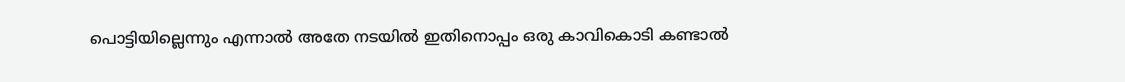പൊട്ടിയില്ലെന്നും എന്നാല്‍ അതേ നടയില്‍ ഇതിനൊപ്പം ഒരു കാവികൊടി കണ്ടാല്‍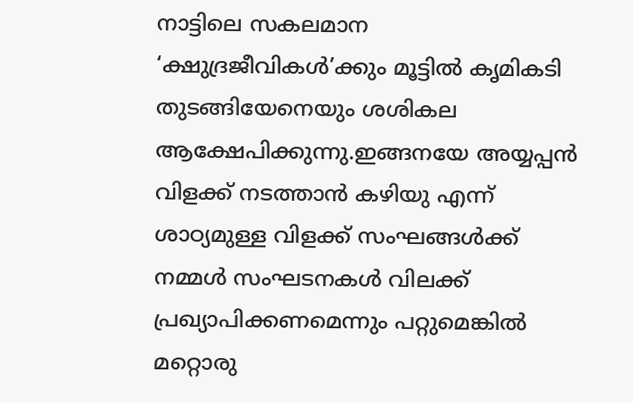നാട്ടിലെ സകലമാന ‘ക്ഷുദ്രജീവികള്‍’ക്കും മൂട്ടില്‍ കൃമികടി തുടങ്ങിയേനെയും ശശികല ആക്ഷേപിക്കുന്നു.ഇങ്ങനയേ അയ്യപ്പന്‍ വിളക്ക് നടത്താന്‍ കഴിയു എന്ന് ശാഠ്യമുള്ള വിളക്ക് സംഘങ്ങള്‍ക്ക് നമ്മള്‍ സംഘടനകള്‍ വിലക്ക് പ്രഖ്യാപിക്കണമെന്നും പറ്റുമെങ്കില്‍ മറ്റൊരു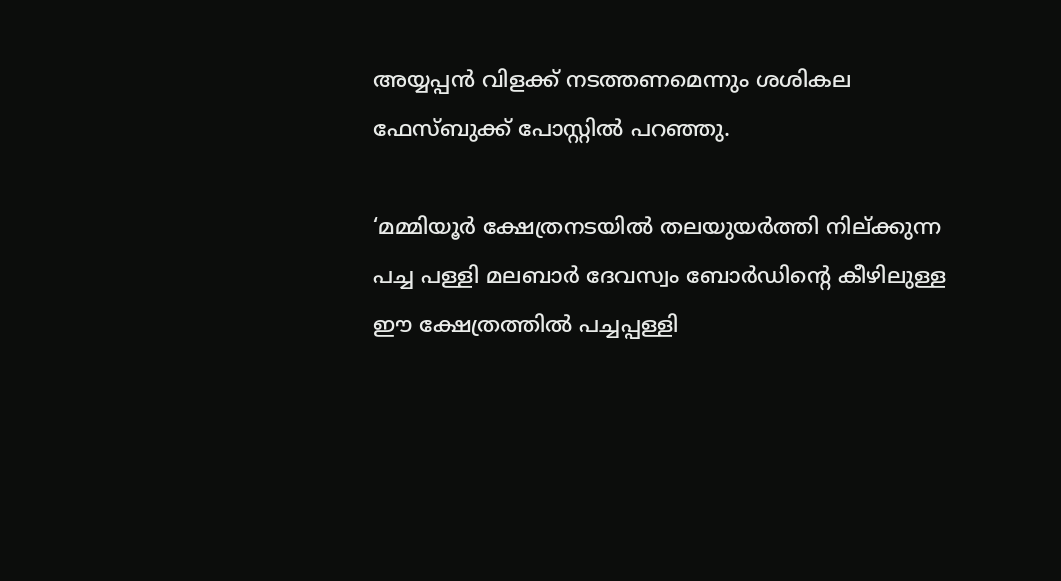അയ്യപ്പന്‍ വിളക്ക് നടത്തണമെന്നും ശശികല ഫേസ്ബുക്ക് പോസ്റ്റില്‍ പറഞ്ഞു.

‘മമ്മിയൂര്‍ ക്ഷേത്രനടയില്‍ തലയുയര്‍ത്തി നില്ക്കുന്ന പച്ച പള്ളി മലബാര്‍ ദേവസ്വം ബോര്‍ഡിന്റെ കീഴിലുള്ള ഈ ക്ഷേത്രത്തില്‍ പച്ചപ്പള്ളി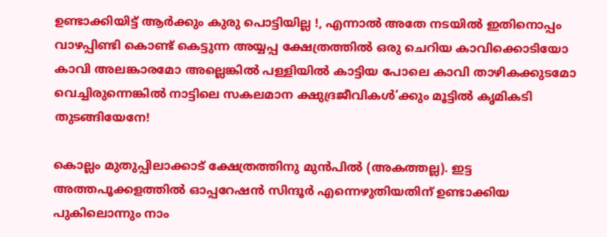ഉണ്ടാക്കിയിട്ട് ആര്‍ക്കും കുരു പൊട്ടിയില്ല !, എന്നാല്‍ അതേ നടയില്‍ ഇതിനൊപ്പം വാഴപ്പിണ്ടി കൊണ്ട് കെട്ടുന്ന അയ്യപ്പ ക്ഷേത്രത്തില്‍ ഒരു ചെറിയ കാവിക്കൊടിയോ കാവി അലങ്കാരമോ അല്ലെങ്കില്‍ പള്ളിയില്‍ കാട്ടിയ പോലെ കാവി താഴികക്കുടമോ വെച്ചിരുന്നെങ്കില്‍ നാട്ടിലെ സകലമാന ക്ഷുദ്രജീവികള്‍’ക്കും മൂട്ടില്‍ കൃമികടി തുടങ്ങിയേനേ!

കൊല്ലം മുതുപ്പിലാക്കാട് ക്ഷേത്രത്തിനു മുന്‍പില്‍ (അകത്തല്ല). ഇട്ട അത്തപൂക്കളത്തില്‍ ഓപ്പറേഷന്‍ സിന്ദൂര്‍ എന്നെഴുതിയതിന് ഉണ്ടാക്കിയ പുകിലൊന്നും നാം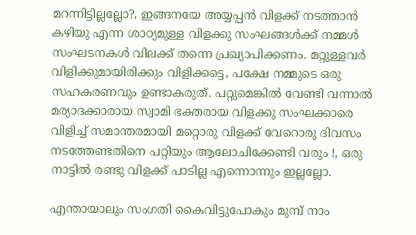മറന്നിട്ടില്ലല്ലോ?, ഇങ്ങനയേ അയ്യപ്പന്‍ വിളക്ക് നടത്താന്‍ കഴിയു എന്ന ശാഠ്യമുള്ള വിളക്കു സംഘങ്ങള്‍ക്ക് നമ്മള്‍ സംഘടനകള്‍ വിലക്ക് തന്നെ പ്രഖ്യാപിക്കണം. മറ്റുള്ളവര്‍ വിളിക്കുമായിരിക്കും വിളിക്കട്ടെ, പക്ഷേ നമ്മുടെ ഒരു സഹകരണവും ഉണ്ടാകരുത്. പറ്റുമെങ്കില്‍ വേണ്ടി വന്നാല്‍ മര്യാദക്കാരായ സ്വാമി ഭക്തരായ വിളക്കു സംഘക്കാരെ വിളിച്ച് സമാന്തരമായി മറ്റൊരു വിളക്ക് വേറൊരു ദിവസം നടത്തേണ്ടതിനെ പറ്റിയും ആലോചിക്കേണ്ടി വരും !, ഒരു നാട്ടില്‍ രണ്ടു വിളക്ക് പാടില്ല എന്നൊന്നും ഇല്ലല്ലോ.

എന്തായാലും സംഗതി കൈവിട്ടുപോകും മുമ്പ് നാം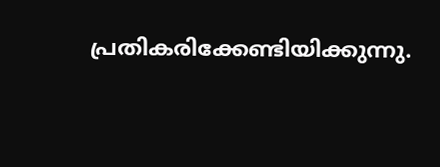പ്രതികരിക്കേണ്ടിയിക്കുന്നു.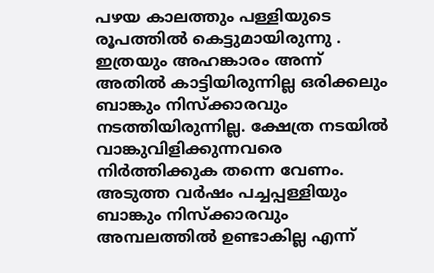പഴയ കാലത്തും പള്ളിയുടെ രൂപത്തില്‍ കെട്ടുമായിരുന്നു . ഇത്രയും അഹങ്കാരം അന്ന് അതില്‍ കാട്ടിയിരുന്നില്ല ഒരിക്കലും ബാങ്കും നിസ്‌ക്കാരവും നടത്തിയിരുന്നില്ല. ക്ഷേത്ര നടയില്‍ വാങ്കുവിളിക്കുന്നവരെ നിര്‍ത്തിക്കുക തന്നെ വേണം. അടുത്ത വര്‍ഷം പച്ചപ്പള്ളിയും ബാങ്കും നിസ്‌ക്കാരവും അമ്പലത്തില്‍ ഉണ്ടാകില്ല എന്ന്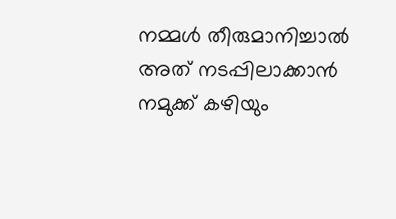നമ്മള്‍ തീരുമാനിച്ചാല്‍ അത് നടപ്പിലാക്കാന്‍ നമുക്ക് കഴിയും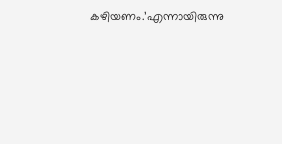കഴിയണം.’എന്നായിരുന്നു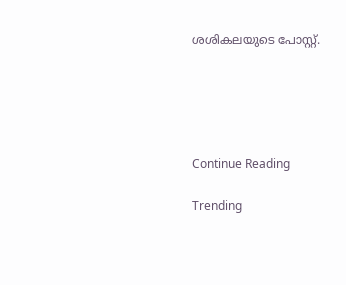ശശികലയുടെ പോസ്റ്റ്.





Continue Reading

Trending